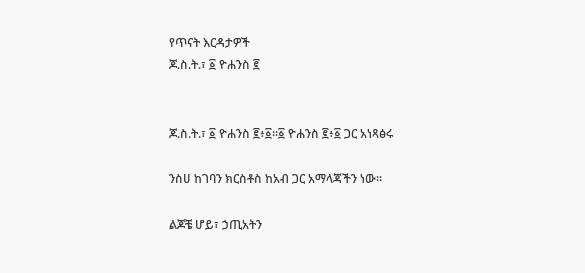የጥናት እርዳታዎች
ጆ.ስ.ት.፣ ፩ ዮሐንስ ፪


ጆ.ስ.ት.፣ ፩ ዮሐንስ ፪፥፩።፩ ዮሐንስ ፪፥፩ ጋር አነጻፅሩ

ንስሀ ከገባን ክርስቶስ ከአብ ጋር አማላጃችን ነው።

ልጆቼ ሆይ፣ ኃጢአትን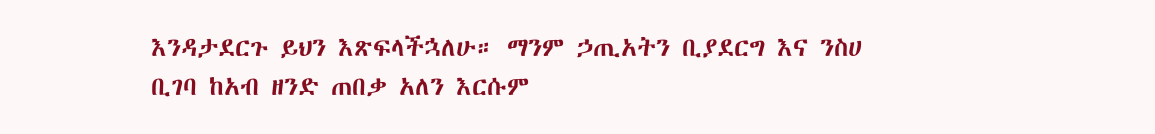እንዳታደርጉ ይህን እጽፍላችኋለሁ። ማንም ኃጢአትን ቢያደርግ እና ንስሀ ቢገባ ከአብ ዘንድ ጠበቃ አለን እርሱም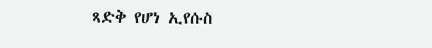ጻድቅ የሆነ ኢየሱስ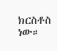ክርስቶስ ነው።